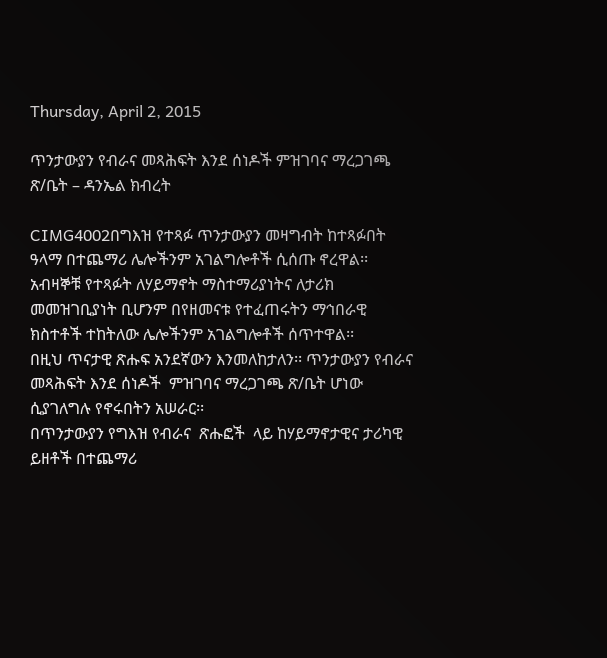Thursday, April 2, 2015

ጥንታውያን የብራና መጻሕፍት እንደ ሰነዶች ምዝገባና ማረጋገጫ ጽ/ቤት – ዳንኤል ክብረት

CIMG4002በግእዝ የተጻፉ ጥንታውያን መዛግብት ከተጻፉበት ዓላማ በተጨማሪ ሌሎችንም አገልግሎቶች ሲሰጡ ኖረዋል፡፡ አብዛኞቹ የተጻፉት ለሃይማኖት ማስተማሪያነትና ለታሪክ መመዝገቢያነት ቢሆንም በየዘመናቱ የተፈጠሩትን ማኅበራዊ ክስተቶች ተከትለው ሌሎችንም አገልግሎቶች ሰጥተዋል፡፡
በዚህ ጥናታዊ ጽሑፍ አንደኛውን እንመለከታለን፡፡ ጥንታውያን የብራና መጻሕፍት እንደ ሰነዶች  ምዝገባና ማረጋገጫ ጽ/ቤት ሆነው ሲያገለግሉ የኖሩበትን አሠራር፡፡
በጥንታውያን የግእዝ የብራና  ጽሑፎች  ላይ ከሃይማኖታዊና ታሪካዊ ይዘቶች በተጨማሪ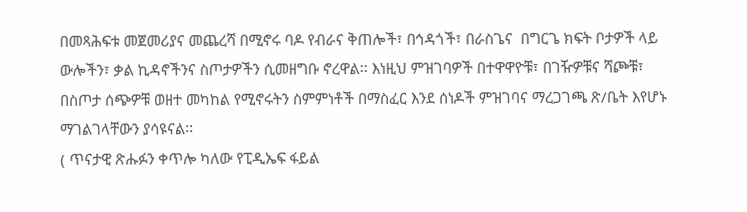በመጻሕፍቱ መጀመሪያና መጨረሻ በሚኖሩ ባዶ የብራና ቅጠሎች፣ በኅዳጎች፣ በራስጌና  በግርጌ ክፍት ቦታዎች ላይ ውሎችን፣ ቃል ኪዳኖችንና ስጦታዎችን ሲመዘግቡ ኖረዋል፡፡ እነዚህ ምዝገባዎች በተዋዋዮቹ፣ በገዥዎቹና ሻጮቹ፣  በስጦታ ሰጭዎቹ ወዘተ መካከል የሚኖሩትን ስምምነቶች በማስፈር እንደ ሰነዶች ምዝገባና ማረጋገጫ ጽ/ቤት እየሆኑ ማገልገላቸውን ያሳዩናል፡፡
( ጥናታዊ ጽሑፉን ቀጥሎ ካለው የፒዲኤፍ ፋይል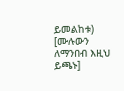ይመልከቱ)   [ሙሉውን ለማንበብ እዚህ ይጫኑ]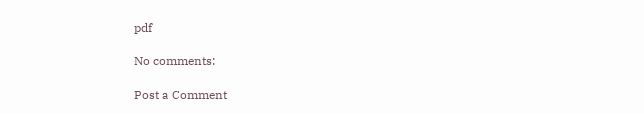pdf

No comments:

Post a Comment